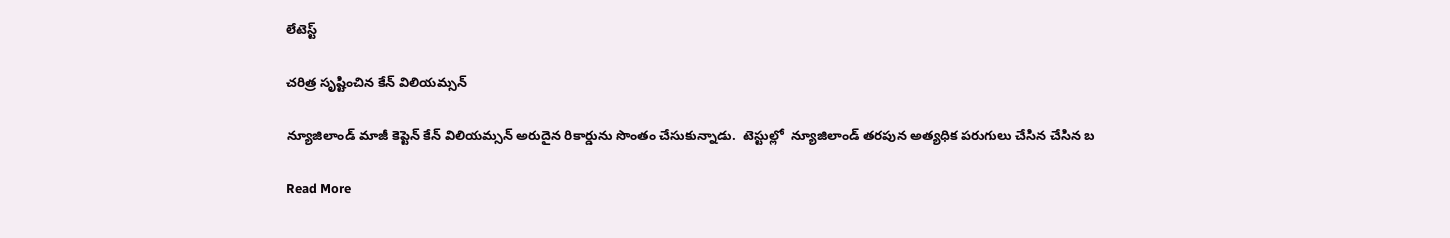లేటెస్ట్

చరిత్ర సృష్టించిన కేన్ విలియమ్సన్

న్యూజిలాండ్ మాజీ కెప్టెన్ కేన్ విలియమ్సన్ అరుదైన రికార్డును సొంతం చేసుకున్నాడు.  టెస్టుల్లో  న్యూజిలాండ్ తరపున అత్యధిక పరుగులు చేసిన చేసిన బ

Read More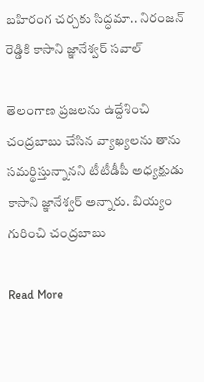బహిరంగ చర్చకు సిద్ధమా.. నిరంజన్ రెడ్డికి కాసాని జ్ఞానేశ్వర్ సవాల్

తెలంగాణ ప్రజలను ఉద్దేశించి చంద్రబాబు చేసిన వ్యాఖ్యలను తాను సమర్థిస్తున్నానని టీటీడీపీ అధ్యక్షుడు కాసాని జ్ఞానేశ్వర్ అన్నారు. బియ్యం గురించి చంద్రబాబు

Read More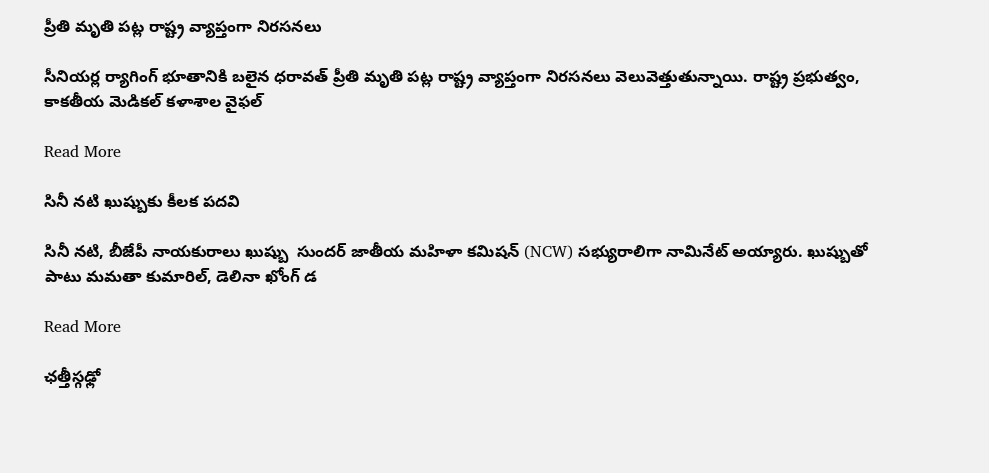ప్రీతి మృతి పట్ల రాష్ట్ర వ్యాప్తంగా నిరసనలు

సీనియర్ల ర్యాగింగ్ భూతానికి బలైన ధరావత్ ప్రీతి మృతి పట్ల రాష్ట్ర వ్యాప్తంగా నిరసనలు వెలువెత్తుతున్నాయి. రాష్ట్ర ప్రభుత్వం, కాకతీయ మెడికల్ కళాశాల వైఫల్

Read More

సినీ నటి ఖుష్బుకు కీలక పదవి

సినీ నటి, బీజేపీ నాయకురాలు ఖుష్బు  సుందర్ జాతీయ మహిళా కమిషన్ (NCW) సభ్యురాలిగా నామినేట్ అయ్యారు. ఖుష్బుతో పాటు మమతా కుమారిల్, డెలినా ఖోంగ్ డ

Read More

ఛత్తీస్గఢ్లో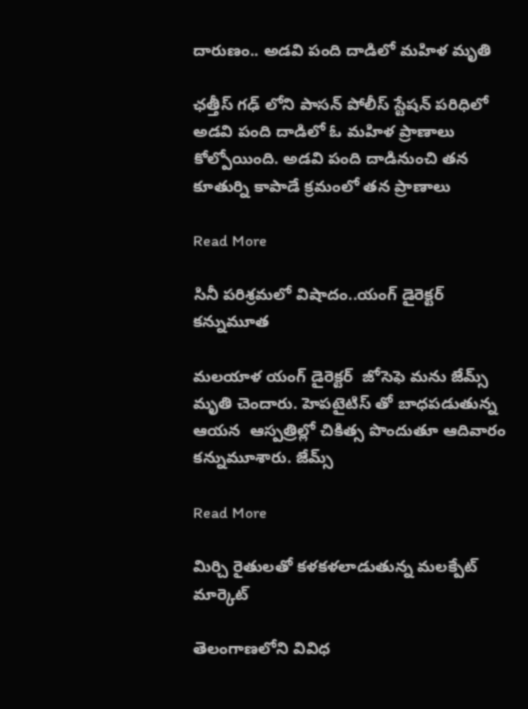దారుణం.. అడవి పంది దాడిలో మహిళ మృతి

ఛత్తీస్ గఢ్ లోని పాసన్ పోలీస్ స్టేషన్ పరిధిలో అడవి పంది దాడిలో ఓ మహిళ ప్రాణాలు కోల్పోయింది. అడవి పంది దాడినుంచి తన కూతుర్ని కాపాడే క్రమంలో తన ప్రాణాలు

Read More

సినీ పరిశ్రమలో విషాదం..యంగ్ డైరెక్టర్ కన్నుమూత

మలయాళ యంగ్ డైరెక్టర్  జోసెఫె మను జేమ్స్ మృతి చెందారు. హెపటైటిస్ తో బాధపడుతున్న ఆయన  ఆస్పత్రిల్లో చికిత్స పొందుతూ ఆదివారం కన్నుమూశారు. జేమ్స్

Read More

మిర్చి రైతులతో కళకళలాడుతున్న మలక్పేట్ మార్కెట్

తెలంగాణలోని వివిధ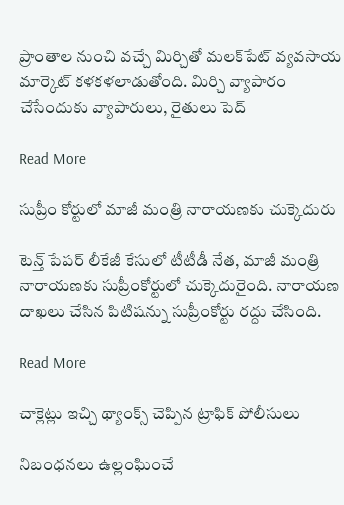ప్రాంతాల నుంచి వచ్చే మిర్చితో మలక్‌పేట్ వ్యవసాయ మార్కెట్‌ కళకళలాడుతోంది. మిర్చి వ్యాపారం చేసేందుకు వ్యాపారులు, రైతులు పెద్

Read More

సుప్రీం కోర్టులో మాజీ మంత్రి నారాయణకు చుక్కెదురు

టెన్త్ పేపర్ లీకేజీ కేసులో టీటీడీ నేత, మాజీ మంత్రి నారాయణకు సుప్రీంకోర్టులో చుక్కెదురైంది. నారాయణ దాఖలు చేసిన పిటిషన్ను సుప్రీంకోర్టు రద్దు చేసింది.

Read More

చాక్లెట్లు ఇచ్చి థ్యాంక్స్ చెప్పిన ట్రాఫిక్ పోలీసులు

నిబంధనలు ఉల్లంఘించే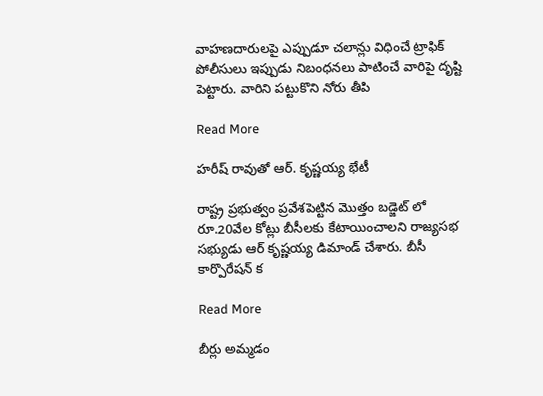వాహణదారులపై ఎప్పుడూ చలాన్లు విధించే ట్రాఫిక్ పోలీసులు ఇప్పుడు నిబంధనలు పాటించే వారిపై దృష్టి పెట్టారు. వారిని పట్టుకొని నోరు తీపి

Read More

హరీష్ రావుతో ఆర్. కృష్ణయ్య భేటీ

రాష్ట్ర ప్రభుత్వం ప్రవేశపెట్టిన మొత్తం బడ్జెట్ లో రూ.20వేల కోట్లు బీసీలకు కేటాయించాలని రాజ్యసభ సభ్యుడు ఆర్ కృష్ణయ్య డిమాండ్ చేశారు. బీసీ కార్పొరేషన్ క

Read More

బీర్లు అమ్మడం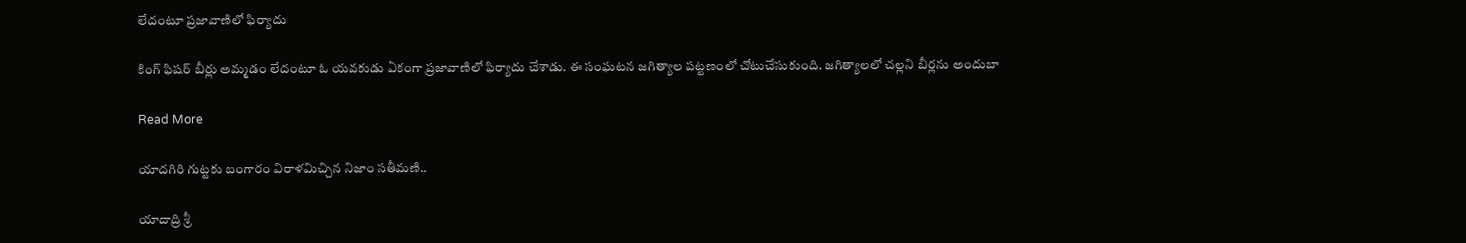లేదంటూ ప్రజావాణిలో ఫిర్యాదు

కింగ్ ఫిషర్ బీర్లు అమ్మడం లేదంటూ ఓ యవకుడు ఏకంగా ప్రజావాణిలో ఫిర్యాదు చేశాడు. ఈ సంఘటన జగిత్యాల పట్టణంలో చోటుచేసుకుంది. జగిత్యాలలో చల్లని బీర్లను అందుబా

Read More

యాదగిరి గుట్టకు బంగారం విరాళమిచ్చిన నిజాం సతీమణి..

యాదాద్రి శ్రీ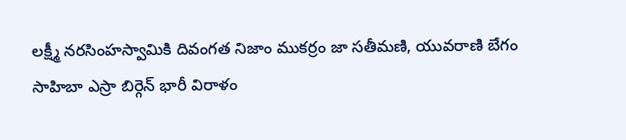లక్ష్మీ నరసింహస్వామికి దివంగత నిజాం ముకర్రం జా సతీమణి, యువరాణి బేగం సాహిబా ఎస్రా బిర్గెన్ భారీ విరాళం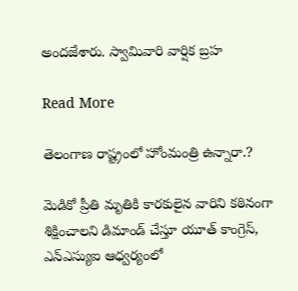అందజేశారు. స్వామివారి వార్షిక బ్రహ

Read More

తెలంగాణ రాష్ట్రంలో హోంమంత్రి ఉన్నారా.?

మెడికో ప్రీతి మృతికి కారకులైన వారిని కఠినంగా శిక్షించాలని డిమాండ్ చేస్తూ యూత్ కాంగ్రెస్, ఎన్ఎస్యుఐ ఆధ్వర్యంలో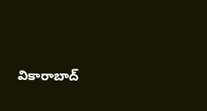వికారాబాద్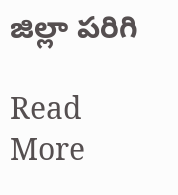జిల్లా పరిగి

Read More